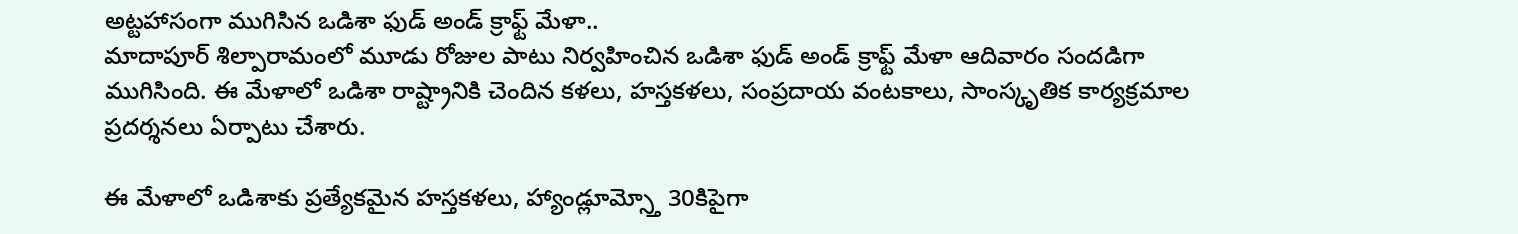అట్టహాసంగా ముగిసిన ఒడిశా ఫుడ్ అండ్ క్రాఫ్ట్ మేళా..
మాదాపూర్ శిల్పారామంలో మూడు రోజుల పాటు నిర్వహించిన ఒడిశా ఫుడ్ అండ్ క్రాఫ్ట్ మేళా ఆదివారం సందడిగా ముగిసింది. ఈ మేళాలో ఒడిశా రాష్ట్రానికి చెందిన కళలు, హస్తకళలు, సంప్రదాయ వంటకాలు, సాంస్కృతిక కార్యక్రమాల ప్రదర్శనలు ఏర్పాటు చేశారు.

ఈ మేళాలో ఒడిశాకు ప్రత్యేకమైన హస్తకళలు, హ్యాండ్లూమ్స్తో 30కిపైగా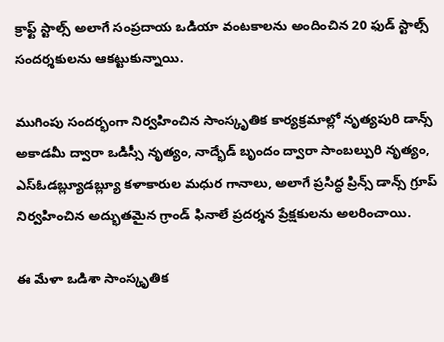క్రాఫ్ట్ స్టాల్స్ అలాగే సంప్రదాయ ఒడియా వంటకాలను అందించిన 20 ఫుడ్ స్టాల్స్ సందర్శకులను ఆకట్టుకున్నాయి.

ముగింపు సందర్భంగా నిర్వహించిన సాంస్కృతిక కార్యక్రమాల్లో నృత్యపురి డాన్స్ అకాడమీ ద్వారా ఒడిస్సీ నృత్యం, నాద్భేడ్ బృందం ద్వారా సాంబల్పురి నృత్యం, ఎస్ఓడబ్ల్యూడబ్ల్యూ కళాకారుల మధుర గానాలు, అలాగే ప్రసిద్ధ ప్రిన్స్ డాన్స్ గ్రూప్ నిర్వహించిన అద్భుతమైన గ్రాండ్ ఫినాలే ప్రదర్శన ప్రేక్షకులను అలరించాయి.

ఈ మేళా ఒడిశా సాంస్కృతిక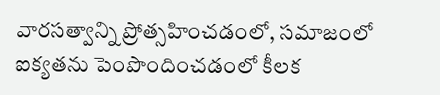వారసత్వాన్ని ప్రోత్సహించడంలో, సమాజంలో ఐక్యతను పెంపొందించడంలో కీలక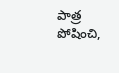పాత్ర పోషించి,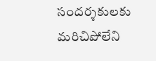సందర్శకులకు మరిచిపోలేని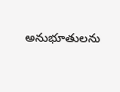అనుభూతులను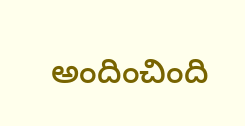అందించింది